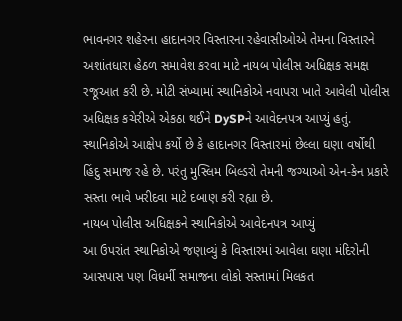ભાવનગર શહેરના હાદાનગર વિસ્તારના રહેવાસીઓએ તેમના વિસ્તારને અશાંતધારા હેઠળ સમાવેશ કરવા માટે નાયબ પોલીસ અધિક્ષક સમક્ષ રજૂઆત કરી છે. મોટી સંખ્યામાં સ્થાનિકોએ નવાપરા ખાતે આવેલી પોલીસ અધિક્ષક કચેરીએ એકઠા થઈને DySPને આવેદનપત્ર આપ્યું હતું. સ્થાનિકોએ આક્ષેપ કર્યો છે કે હાદાનગર વિસ્તારમાં છેલ્લા ઘણા વર્ષોથી હિંદુ સમાજ રહે છે. પરંતુ મુસ્લિમ બિલ્ડરો તેમની જગ્યાઓ એન-કેન પ્રકારે સસ્તા ભાવે ખરીદવા માટે દબાણ કરી રહ્યા છે.
નાયબ પોલીસ અધિક્ષકને સ્થાનિકોએ આવેદનપત્ર આપ્યું
આ ઉપરાંત સ્થાનિકોએ જણાવ્યું કે વિસ્તારમાં આવેલા ઘણા મંદિરોની આસપાસ પણ વિધર્મી સમાજના લોકો સસ્તામાં મિલકત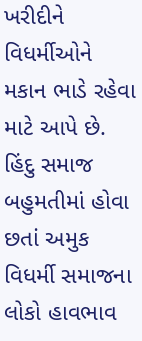ખરીદીને વિધર્મીઓને મકાન ભાડે રહેવા માટે આપે છે. હિંદુ સમાજ બહુમતીમાં હોવા છતાં અમુક વિધર્મી સમાજના લોકો હાવભાવ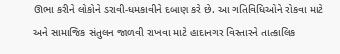ઊભા કરીને લોકોને ડરાવી-ધમકાવીને દબાણ કરે છે. આ ગતિવિધિઓને રોકવા માટે અને સામાજિક સંતુલન જાળવી રાખવા માટે હાદાનગર વિસ્તારને તાત્કાલિક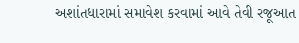અશાંતધારામાં સમાવેશ કરવામાં આવે તેવી રજૂઆત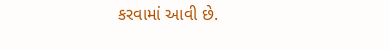કરવામાં આવી છે.